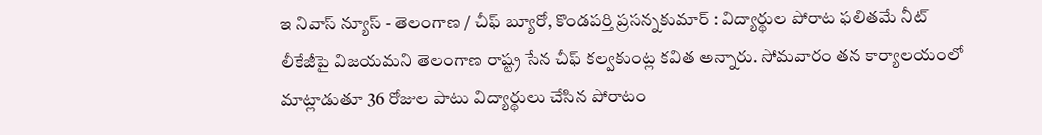ఇ నివాస్ న్యూస్ - తెలంగాణ / చీఫ్ బ్యూరో, కొండపర్తి ప్రసన్నకుమార్ : విద్యార్థుల పోరాట ఫలితమే నీట్ లీకేజీపై విజయమని తెలంగాణ రాష్ట్ర సేన చీఫ్ కల్వకుంట్ల కవిత అన్నారు. సోమవారం తన కార్యాలయంలో మాట్లాడుతూ 36 రోజుల పాటు విద్యార్థులు చేసిన పోరాటం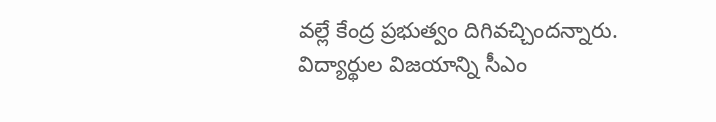వల్లే కేంద్ర ప్రభుత్వం దిగివచ్చిందన్నారు. విద్యార్థుల విజయాన్ని సీఎం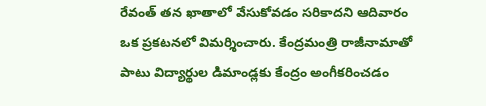రేవంత్ తన ఖాతాలో వేసుకోవడం సరికాదని ఆదివారం ఒక ప్రకటనలో విమర్శించారు. కేంద్రమంత్రి రాజీనామాతో పాటు విద్యార్థుల డిమాండ్లకు కేంద్రం అంగీకరించడం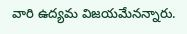వారి ఉద్యమ విజయమేనన్నారు.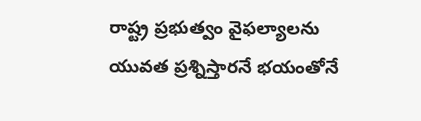రాష్ట్ర ప్రభుత్వం వైఫల్యాలను యువత ప్రశ్నిస్తారనే భయంతోనే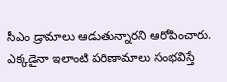సీఎం డ్రామాలు ఆడుతున్నారని ఆరోపించారు. ఎక్కడైనా ఇలాంటి పరిణామాలు సంభవిస్తే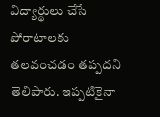విద్యార్థులు చేసే పోరాటాలకు తలవంచడం తప్పదని తెలిపారు. ఇప్పటికైనా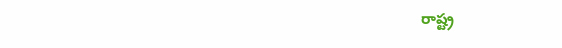రాష్ట్ర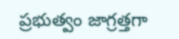ప్రభుత్వం జాగ్రత్తగా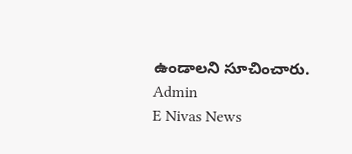ఉండాలని సూచించారు.
Admin
E Nivas News